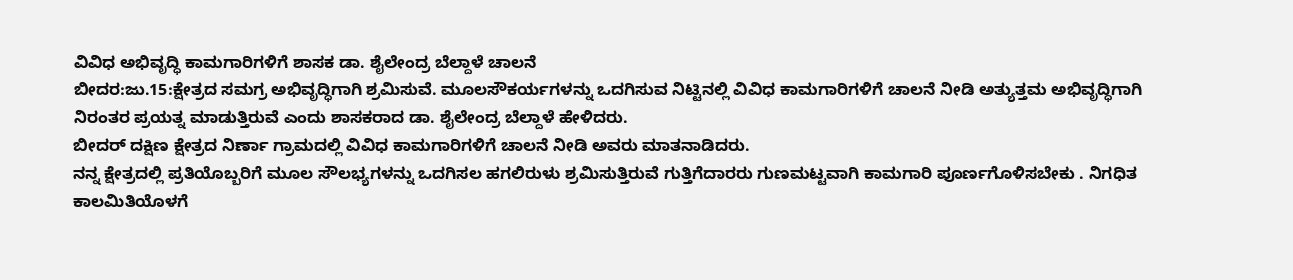ವಿವಿಧ ಅಭಿವೃದ್ಧಿ ಕಾಮಗಾರಿಗಳಿಗೆ ಶಾಸಕ ಡಾ. ಶೈಲೇಂದ್ರ ಬೆಲ್ದಾಳೆ ಚಾಲನೆ
ಬೀದರ:ಜು.15:ಕ್ಷೇತ್ರದ ಸಮಗ್ರ ಅಭಿವೃದ್ಧಿಗಾಗಿ ಶ್ರಮಿಸುವೆ. ಮೂಲಸೌಕರ್ಯಗಳನ್ನು ಒದಗಿಸುವ ನಿಟ್ಟಿನಲ್ಲಿ ವಿವಿಧ ಕಾಮಗಾರಿಗಳಿಗೆ ಚಾಲನೆ ನೀಡಿ ಅತ್ಯುತ್ತಮ ಅಭಿವೃದ್ಧಿಗಾಗಿ ನಿರಂತರ ಪ್ರಯತ್ನ ಮಾಡುತ್ತಿರುವೆ ಎಂದು ಶಾಸಕರಾದ ಡಾ. ಶೈಲೇಂದ್ರ ಬೆಲ್ದಾಳೆ ಹೇಳಿದರು.
ಬೀದರ್ ದಕ್ಷಿಣ ಕ್ಷೇತ್ರದ ನಿರ್ಣಾ ಗ್ರಾಮದಲ್ಲಿ ವಿವಿಧ ಕಾಮಗಾರಿಗಳಿಗೆ ಚಾಲನೆ ನೀಡಿ ಅವರು ಮಾತನಾಡಿದರು.
ನನ್ನ ಕ್ಷೇತ್ರದಲ್ಲಿ ಪ್ರತಿಯೊಬ್ಬರಿಗೆ ಮೂಲ ಸೌಲಭ್ಯಗಳನ್ನು ಒದಗಿಸಲ ಹಗಲಿರುಳು ಶ್ರಮಿಸುತ್ತಿರುವೆ ಗುತ್ತಿಗೆದಾರರು ಗುಣಮಟ್ಟವಾಗಿ ಕಾಮಗಾರಿ ಪೂರ್ಣಗೊಳಿಸಬೇಕು . ನಿಗಧಿತ ಕಾಲಮಿತಿಯೊಳಗೆ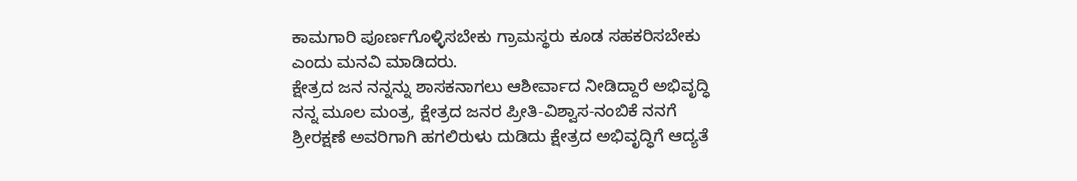ಕಾಮಗಾರಿ ಪೂರ್ಣಗೊಳ್ಳಿಸಬೇಕು ಗ್ರಾಮಸ್ಥರು ಕೂಡ ಸಹಕರಿಸಬೇಕು ಎಂದು ಮನವಿ ಮಾಡಿದರು.
ಕ್ಷೇತ್ರದ ಜನ ನನ್ನನ್ನು ಶಾಸಕನಾಗಲು ಆಶೀರ್ವಾದ ನೀಡಿದ್ದಾರೆ ಅಭಿವೃದ್ಧಿ ನನ್ನ ಮೂಲ ಮಂತ್ರ, ಕ್ಷೇತ್ರದ ಜನರ ಪ್ರೀತಿ-ವಿಶ್ವಾಸ-ನಂಬಿಕೆ ನನಗೆ ಶ್ರೀರಕ್ಷಣೆ ಅವರಿಗಾಗಿ ಹಗಲಿರುಳು ದುಡಿದು ಕ್ಷೇತ್ರದ ಅಭಿವೃದ್ಧಿಗೆ ಆದ್ಯತೆ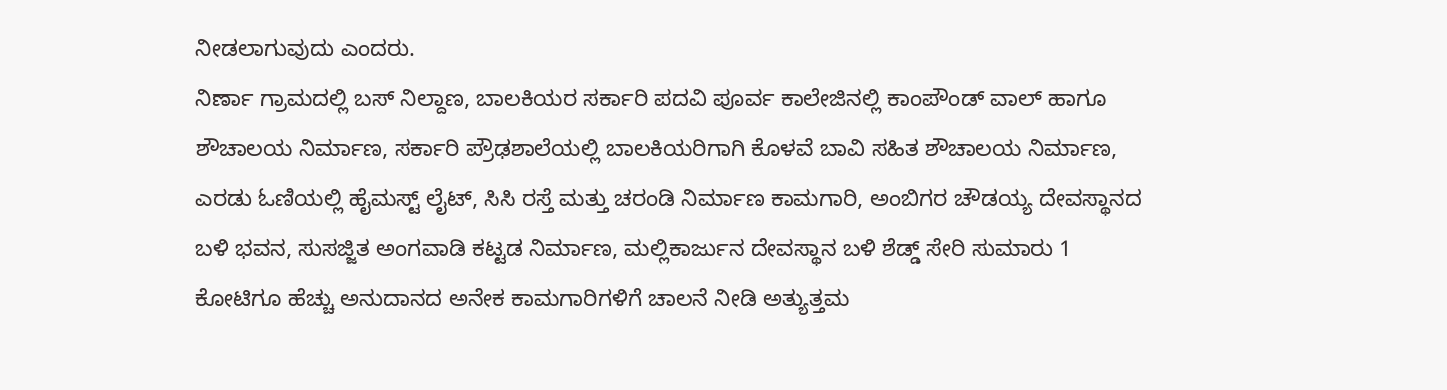ನೀಡಲಾಗುವುದು ಎಂದರು.
ನಿರ್ಣಾ ಗ್ರಾಮದಲ್ಲಿ ಬಸ್ ನಿಲ್ದಾಣ, ಬಾಲಕಿಯರ ಸರ್ಕಾರಿ ಪದವಿ ಪೂರ್ವ ಕಾಲೇಜಿನಲ್ಲಿ ಕಾಂಪೌಂಡ್ ವಾಲ್ ಹಾಗೂ ಶೌಚಾಲಯ ನಿರ್ಮಾಣ, ಸರ್ಕಾರಿ ಪ್ರೌಢಶಾಲೆಯಲ್ಲಿ ಬಾಲಕಿಯರಿಗಾಗಿ ಕೊಳವೆ ಬಾವಿ ಸಹಿತ ಶೌಚಾಲಯ ನಿರ್ಮಾಣ, ಎರಡು ಓಣಿಯಲ್ಲಿ ಹೈಮಸ್ಟ್ ಲೈಟ್, ಸಿಸಿ ರಸ್ತೆ ಮತ್ತು ಚರಂಡಿ ನಿರ್ಮಾಣ ಕಾಮಗಾರಿ, ಅಂಬಿಗರ ಚೌಡಯ್ಯ ದೇವಸ್ಥಾನದ ಬಳಿ ಭವನ, ಸುಸಜ್ಜಿತ ಅಂಗವಾಡಿ ಕಟ್ಟಡ ನಿರ್ಮಾಣ, ಮಲ್ಲಿಕಾರ್ಜುನ ದೇವಸ್ಥಾನ ಬಳಿ ಶೆಡ್ಡ್ ಸೇರಿ ಸುಮಾರು 1 ಕೋಟಿಗೂ ಹೆಚ್ಚು ಅನುದಾನದ ಅನೇಕ ಕಾಮಗಾರಿಗಳಿಗೆ ಚಾಲನೆ ನೀಡಿ ಅತ್ಯುತ್ತಮ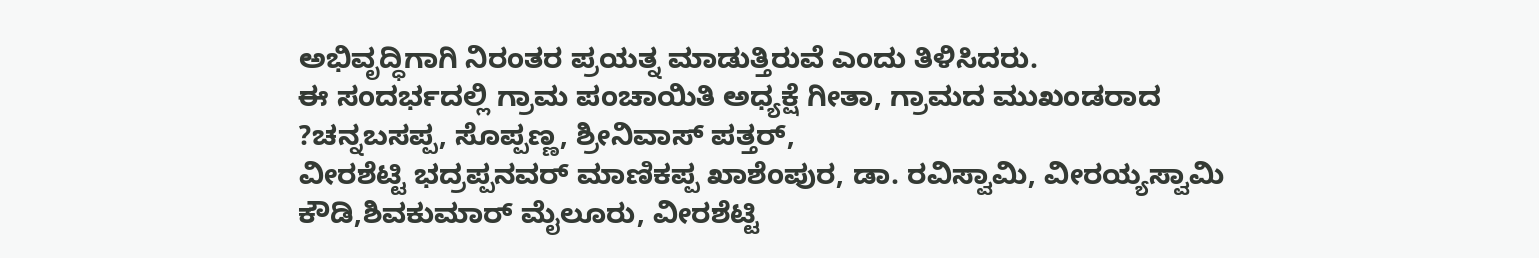ಅಭಿವೃದ್ಧಿಗಾಗಿ ನಿರಂತರ ಪ್ರಯತ್ನ ಮಾಡುತ್ತಿರುವೆ ಎಂದು ತಿಳಿಸಿದರು.
ಈ ಸಂದರ್ಭದಲ್ಲಿ ಗ್ರಾಮ ಪಂಚಾಯಿತಿ ಅಧ್ಯಕ್ಷೆ ಗೀತಾ, ಗ್ರಾಮದ ಮುಖಂಡರಾದ ?ಚನ್ನಬಸಪ್ಪ, ಸೊಪ್ಪಣ್ಣ, ಶ್ರೀನಿವಾಸ್ ಪತ್ತರ್,
ವೀರಶೆಟ್ಟಿ ಭದ್ರಪ್ಪನವರ್ ಮಾಣಿಕಪ್ಪ ಖಾಶೆಂಪುರ, ಡಾ. ರವಿಸ್ವಾಮಿ, ವೀರಯ್ಯಸ್ವಾಮಿ ಕೌಡಿ,ಶಿವಕುಮಾರ್ ಮೈಲೂರು, ವೀರಶೆಟ್ಟಿ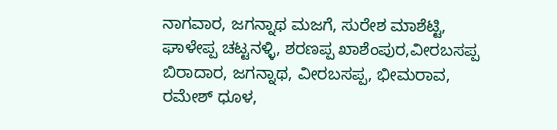ನಾಗವಾರ, ಜಗನ್ನಾಥ ಮಜಗೆ, ಸುರೇಶ ಮಾಶೆಟ್ಟಿ, ಘಾಳೇಪ್ಪ ಚಟ್ಟನಳ್ಳಿ, ಶರಣಪ್ಪ ಖಾಶೆಂಪುರ,ವೀರಬಸಪ್ಪ ಬಿರಾದಾರ, ಜಗನ್ನಾಥ, ವೀರಬಸಪ್ಪ, ಭೀಮರಾವ, ರಮೇಶ್ ಧೂಳ,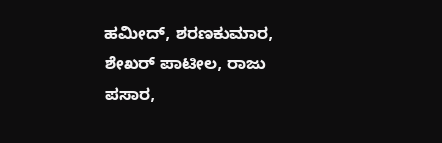ಹಮೀದ್, ಶರಣಕುಮಾರ, ಶೇಖರ್ ಪಾಟೀಲ, ರಾಜು ಪಸಾರ,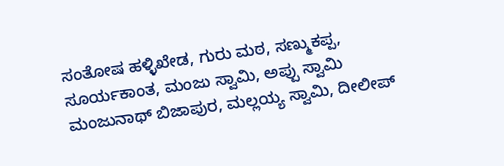ಸಂತೋಷ ಹಳ್ಳಿಖೇಡ, ಗುರು ಮಠ, ಸಣ್ಮುಕಪ್ಪ, ಸೂರ್ಯಕಾಂತ, ಮಂಜು ಸ್ವಾಮಿ, ಅಪ್ಪು ಸ್ವಾಮಿ ಮಂಜುನಾಥ್ ಬಿಜಾಪುರ, ಮಲ್ಲಯ್ಯ ಸ್ವಾಮಿ, ದೀಲೀಪ್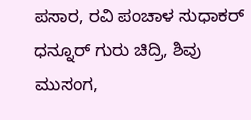ಪಸಾರ, ರವಿ ಪಂಚಾಳ ಸುಧಾಕರ್ ಧನ್ನೂರ್ ಗುರು ಚಿದ್ರಿ, ಶಿವು ಮುಸಂಗ,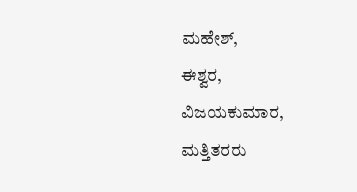ಮಹೇಶ್,
ಈಶ್ವರ,
ವಿಜಯಕುಮಾರ, ಮತ್ತಿತರರು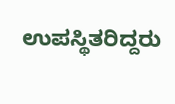ಉಪಸ್ಥಿತರಿದ್ದರು